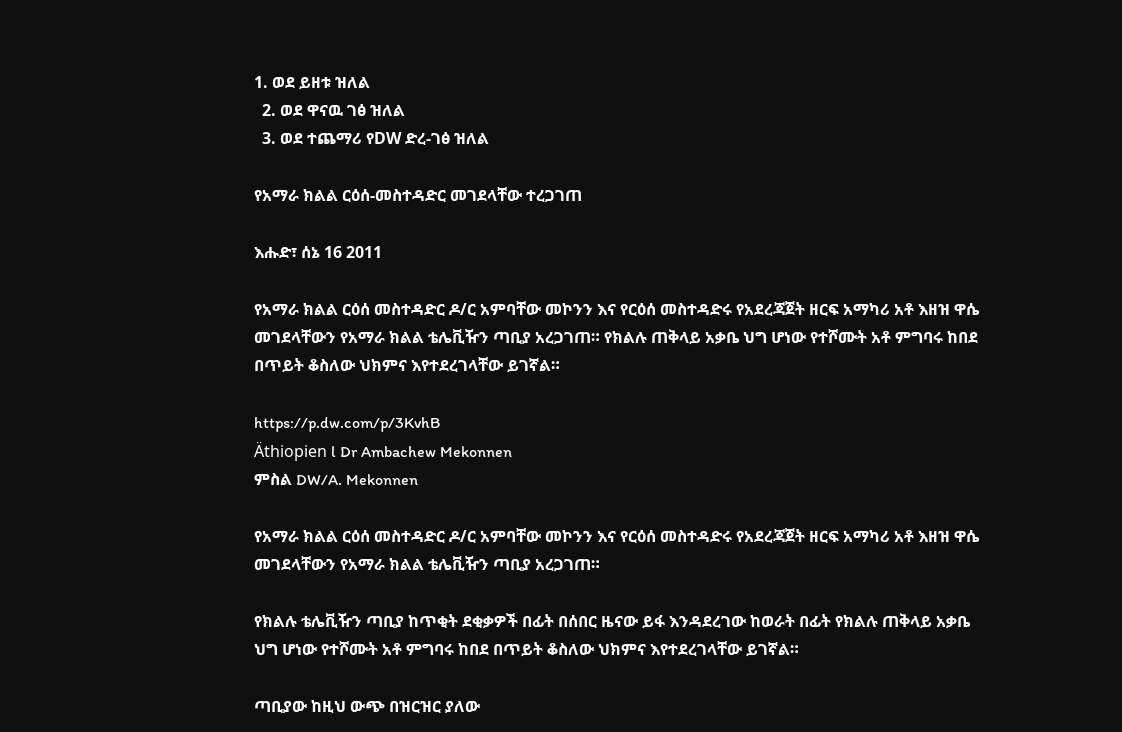1. ወደ ይዘቱ ዝለል
  2. ወደ ዋናዉ ገፅ ዝለል
  3. ወደ ተጨማሪ የDW ድረ-ገፅ ዝለል

የአማራ ክልል ርዕሰ-መስተዳድር መገደላቸው ተረጋገጠ

እሑድ፣ ሰኔ 16 2011

የአማራ ክልል ርዕሰ መስተዳድር ዶ/ር አምባቸው መኮንን እና የርዕሰ መስተዳድሩ የአደረጃጀት ዘርፍ አማካሪ አቶ እዘዝ ዋሴ መገደላቸውን የአማራ ክልል ቴሌቪዥን ጣቢያ አረጋገጠ። የክልሉ ጠቅላይ አቃቤ ህግ ሆነው የተሾሙት አቶ ምግባሩ ከበደ በጥይት ቆስለው ህክምና እየተደረገላቸው ይገኛል።

https://p.dw.com/p/3KvhB
Äthiopien l Dr Ambachew Mekonnen
ምስል DW/A. Mekonnen

የአማራ ክልል ርዕሰ መስተዳድር ዶ/ር አምባቸው መኮንን እና የርዕሰ መስተዳድሩ የአደረጃጀት ዘርፍ አማካሪ አቶ እዘዝ ዋሴ መገደላቸውን የአማራ ክልል ቴሌቪዥን ጣቢያ አረጋገጠ።

የክልሉ ቴሌቪዥን ጣቢያ ከጥቂት ደቂቃዎች በፊት በሰበር ዜናው ይፋ እንዳደረገው ከወራት በፊት የክልሉ ጠቅላይ አቃቤ ህግ ሆነው የተሾሙት አቶ ምግባሩ ከበደ በጥይት ቆስለው ህክምና እየተደረገላቸው ይገኛል።

ጣቢያው ከዚህ ውጭ በዝርዝር ያለው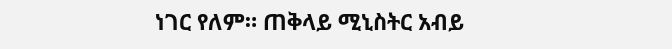ነገር የለም። ጠቅላይ ሚኒስትር አብይ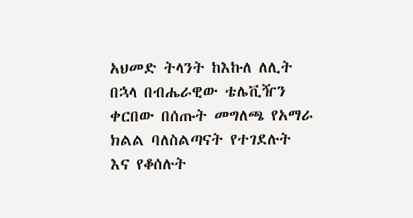አህመድ ትላንት ከእኩለ ለሊት በኋላ በብሔራዊው ቴሌቪዥን ቀርበው በሰጡት መግለጫ የአማራ ክልል ባለስልጣናት የተገደሉት እና የቆሰሉት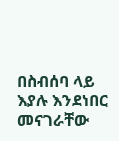በስብሰባ ላይ እያሉ እንደነበር መናገራቸው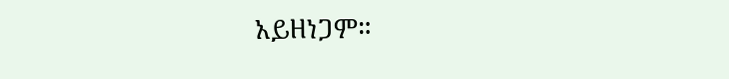አይዘነጋም።